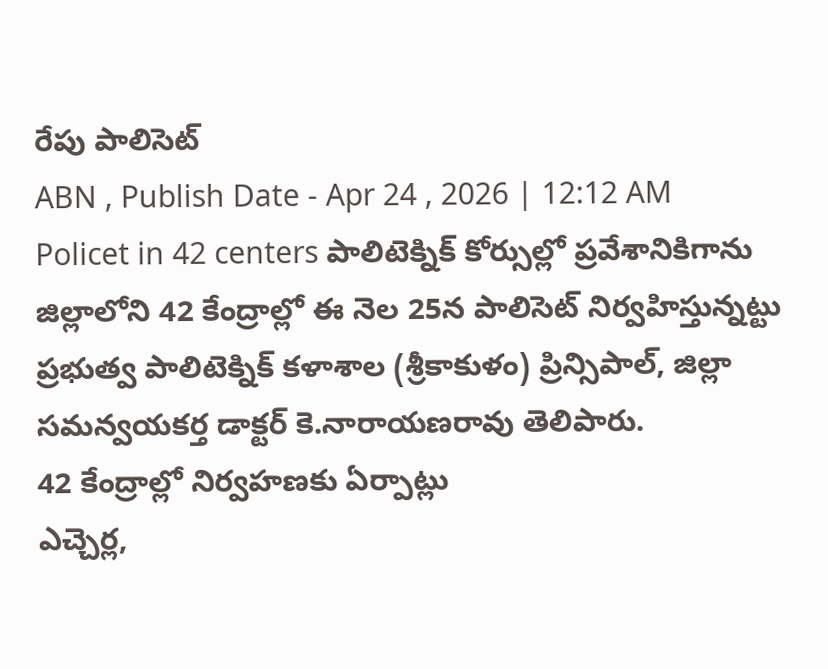రేపు పాలిసెట్
ABN , Publish Date - Apr 24 , 2026 | 12:12 AM
Policet in 42 centers పాలిటెక్నిక్ కోర్సుల్లో ప్రవేశానికిగాను జిల్లాలోని 42 కేంద్రాల్లో ఈ నెల 25న పాలిసెట్ నిర్వహిస్తున్నట్టు ప్రభుత్వ పాలిటెక్నిక్ కళాశాల (శ్రీకాకుళం) ప్రిన్సిపాల్, జిల్లా సమన్వయకర్త డాక్టర్ కె.నారాయణరావు తెలిపారు.
42 కేంద్రాల్లో నిర్వహణకు ఏర్పాట్లు
ఎచ్చెర్ల,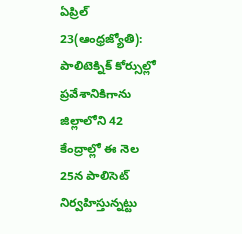ఏప్రిల్ 23(ఆంధ్రజ్యోతి): పాలిటెక్నిక్ కోర్సుల్లో ప్రవేశానికిగాను జిల్లాలోని 42 కేంద్రాల్లో ఈ నెల 25న పాలిసెట్ నిర్వహిస్తున్నట్టు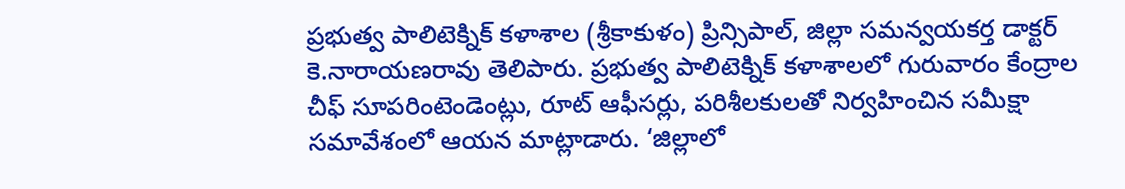ప్రభుత్వ పాలిటెక్నిక్ కళాశాల (శ్రీకాకుళం) ప్రిన్సిపాల్, జిల్లా సమన్వయకర్త డాక్టర్ కె.నారాయణరావు తెలిపారు. ప్రభుత్వ పాలిటెక్నిక్ కళాశాలలో గురువారం కేంద్రాల చీఫ్ సూపరింటెండెంట్లు, రూట్ ఆఫీసర్లు, పరిశీలకులతో నిర్వహించిన సమీక్షా సమావేశంలో ఆయన మాట్లాడారు. ‘జిల్లాలో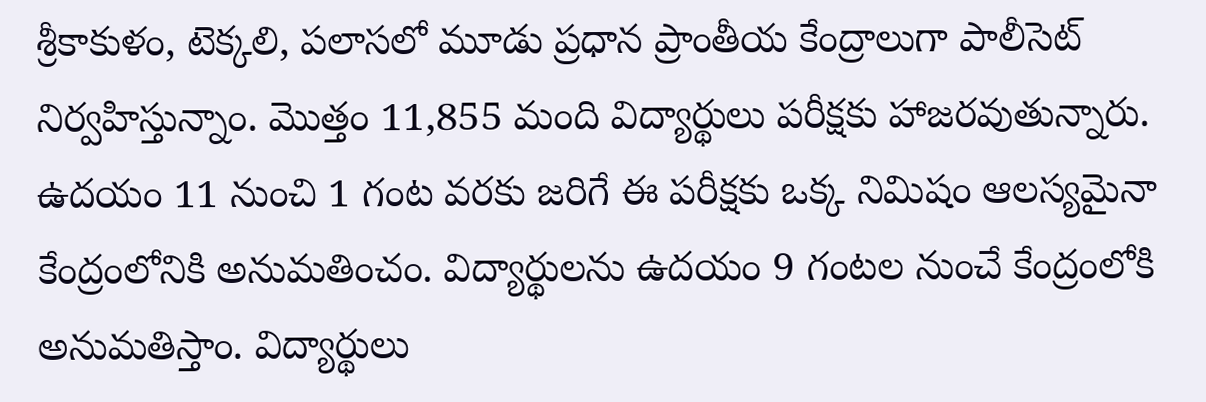శ్రీకాకుళం, టెక్కలి, పలాసలో మూడు ప్రధాన ప్రాంతీయ కేంద్రాలుగా పాలీసెట్ నిర్వహిస్తున్నాం. మొత్తం 11,855 మంది విద్యార్థులు పరీక్షకు హాజరవుతున్నారు. ఉదయం 11 నుంచి 1 గంట వరకు జరిగే ఈ పరీక్షకు ఒక్క నిమిషం ఆలస్యమైనా కేంద్రంలోనికి అనుమతించం. విద్యార్థులను ఉదయం 9 గంటల నుంచే కేంద్రంలోకి అనుమతిస్తాం. విద్యార్థులు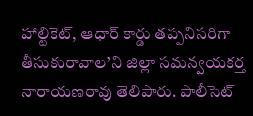హాల్టికెట్, ఆధార్ కార్డు తప్పనిసరిగా తీసుకురావాల’ని జిల్లా సమన్వయకర్త నారాయణరావు తెలిపారు. పాలీసెట్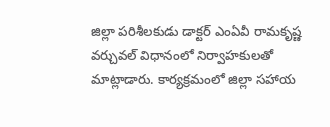జిల్లా పరిశీలకుడు డాక్టర్ ఎంఏవీ రామకృష్ణ వర్చువల్ విధానంలో నిర్వాహకులతో మాట్లాడారు. కార్యక్రమంలో జిల్లా సహాయ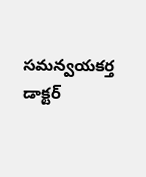సమన్వయకర్త డాక్టర్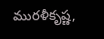మురళీకృష్ణ,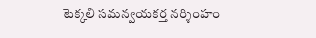టెక్కలి సమన్వయకర్త నర్శింహం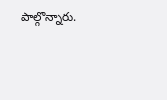పాల్గొన్నారు.